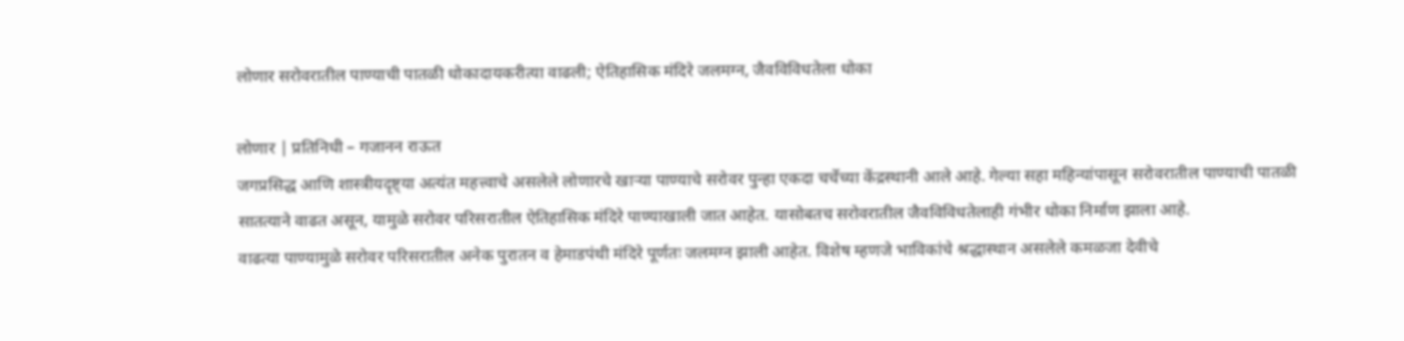लोणार सरोवरातील पाण्याची पातळी धोकादायकरीत्या वाढली; ऐतिहासिक मंदिरे जलमग्न, जैवविविधतेला धोका

लोणार | प्रतिनिधी – गजानन राऊत
जगप्रसिद्ध आणि शास्त्रीयदृष्ट्या अत्यंत महत्त्वाचे असलेले लोणारचे खाऱ्या पाण्याचे सरोवर पुन्हा एकदा चर्चेच्या केंद्रस्थानी आले आहे. गेल्या सहा महिन्यांपासून सरोवरातील पाण्याची पातळी सातत्याने वाढत असून, यामुळे सरोवर परिसरातील ऐतिहासिक मंदिरे पाण्याखाली जात आहेत. यासोबतच सरोवरातील जैवविविधतेलाही गंभीर धोका निर्माण झाला आहे.
वाढत्या पाण्यामुळे सरोवर परिसरातील अनेक पुरातन व हेमाडपंथी मंदिरे पूर्णतः जलमग्न झाली आहेत. विशेष म्हणजे भाविकांचे श्रद्धास्थान असलेले कमळजा देवीचे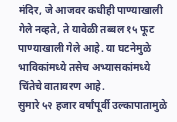मंदिर, जे आजवर कधीही पाण्याखाली गेले नव्हते, ते यावेळी तब्बल १५ फूट पाण्याखाली गेले आहे. या घटनेमुळे भाविकांमध्ये तसेच अभ्यासकांमध्ये चिंतेचे वातावरण आहे.
सुमारे ५२ हजार वर्षांपूर्वी उल्कापातामुळे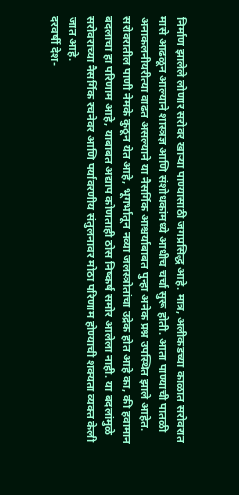निर्माण झालेले लोणार सरोवर खाऱ्या पाण्यासाठी जगप्रसिद्ध आहे. मात्र, अलीकडच्या काळात सरोवरात मासे आढळून आल्याने शास्त्रज्ञ आणि संशोधकांमध्ये आधीच चर्चा सुरू होती. आता पाण्याची पातळी अनाकलनीयरीत्या वाढत असल्याने या नैसर्गिक आश्चर्याबाबत पुन्हा अनेक प्रश्न उपस्थित झाले आहेत.
सरोवरातील पाणी नेमके कुठून येत आहे, भूगर्भातून नव्या जलस्त्रोतांचा उद्रेक होत आहे का, की हवामान बदलाचा हा परिणाम आहे, याबाबत अद्याप कोणताही ठोस निष्कर्ष समोर आलेला नाही. या बदलांमुळे सरोवराच्या नैसर्गिक रचनेवर आणि पर्यावरणीय संतुलनावर मोठा परिणाम होण्याची शक्यता व्यक्त केली जात आहे.
दरवर्षी देश-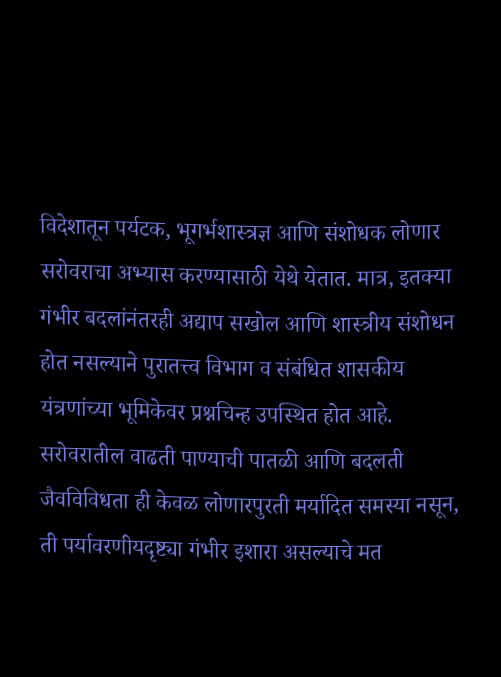विदेशातून पर्यटक, भूगर्भशास्त्रज्ञ आणि संशोधक लोणार सरोवराचा अभ्यास करण्यासाठी येथे येतात. मात्र, इतक्या गंभीर बदलांनंतरही अद्याप सखोल आणि शास्त्रीय संशोधन होत नसल्याने पुरातत्त्व विभाग व संबंधित शासकीय यंत्रणांच्या भूमिकेवर प्रश्नचिन्ह उपस्थित होत आहे.
सरोवरातील वाढती पाण्याची पातळी आणि बदलती जैवविविधता ही केवळ लोणारपुरती मर्यादित समस्या नसून, ती पर्यावरणीयदृष्ट्या गंभीर इशारा असल्याचे मत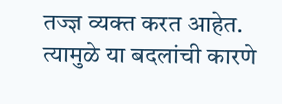तज्ज्ञ व्यक्त करत आहेत. त्यामुळे या बदलांची कारणे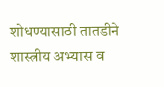शोधण्यासाठी तातडीने शास्त्रीय अभ्यास व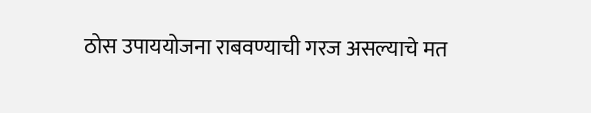ठोस उपाययोजना राबवण्याची गरज असल्याचे मत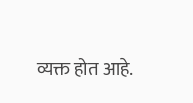व्यक्त होत आहे.